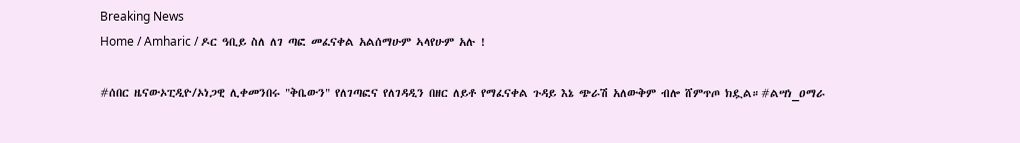Breaking News
Home / Amharic / ዶር ዓቢይ ስለ ለገ ጣፎ መፈናቀል አልሰማሁም ኣላየሁም አሉ !

#ሰበር ዜናውኦፒዲዮ/ኦነጋዊ ሊቀመንበሩ "ቅቤውን" የለገጣፎና የለገዳዲን በዘር ለይቶ የማፈናቀል ጉዳይ እኔ ጭራሽ አለውቅም ብሎ ሸምጥጦ ክዷል።#ልሣነ_ዐማራ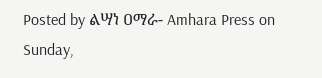Posted by ልሣነ ዐማራ- Amhara Press on Sunday,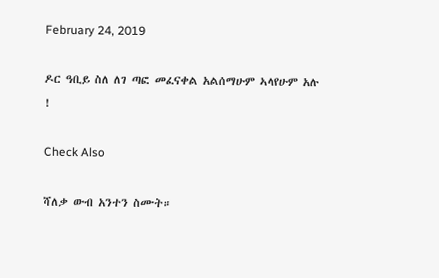February 24, 2019

ዶር ዓቢይ ስለ ለገ ጣፎ መፈናቀል አልሰማሁም ኣላየሁም አሉ !

Check Also

ሻለቃ ውብ አንተን ስሙት።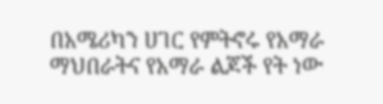በአሜሪካን ሀገር የምትኖሩ የአማራ ማህበራትና የአማራ ልጆች የት ነው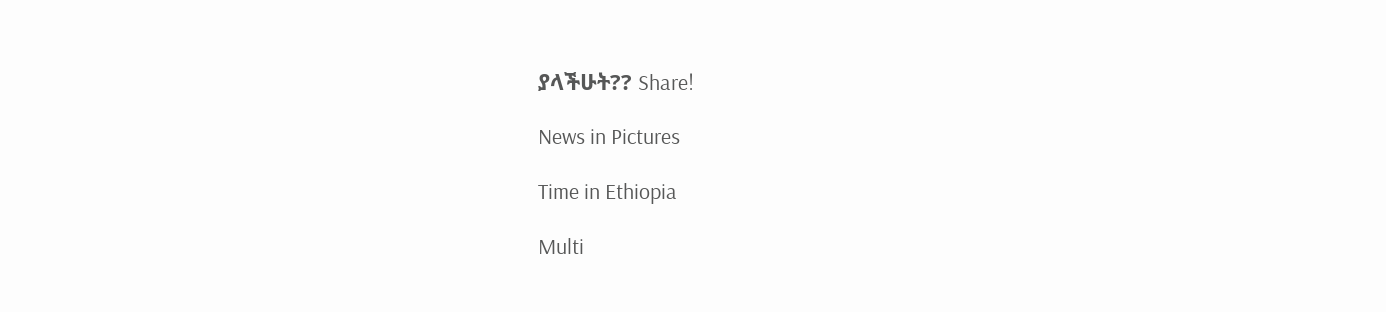ያላችሁት?? Share!

News in Pictures

Time in Ethiopia

Multi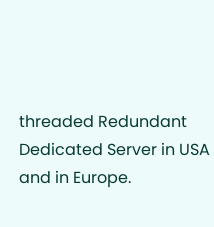threaded Redundant Dedicated Server in USA and in Europe.